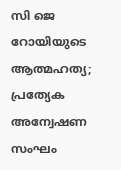സി ജെ റോയിയുടെ ആത്മഹത്യ; പ്രത്യേക അന്വേഷണ സംഘം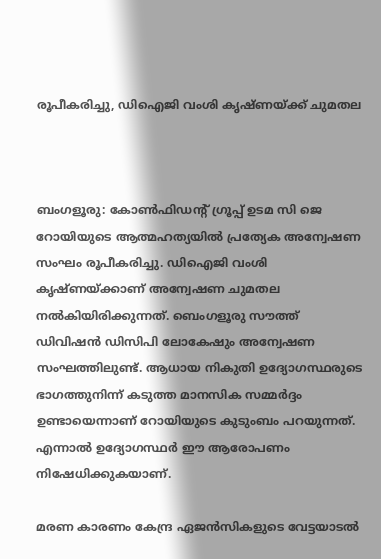രൂപീകരിച്ചു, ഡിഐജി വംശി കൃഷ്ണയ്ക്ക് ചുമതല



ബംഗളൂരു: കോണ്‍ഫിഡന്റ് ഗ്രൂപ്പ് ഉടമ സി ജെ റോയിയുടെ ആത്മഹത്യയില്‍ പ്രത്യേക അന്വേഷണ സംഘം രൂപീകരിച്ചു. ഡിഐജി വംശി കൃഷ്ണയ്ക്കാണ് അന്വേഷണ ചുമതല നല്‍കിയിരിക്കുന്നത്. ബെംഗളൂരു സൗത്ത് ഡിവിഷന്‍ ഡിസിപി ലോകേഷും അന്വേഷണ സംഘത്തിലുണ്ട്. ആധായ നികുതി ഉദ്യോഗസ്ഥരുടെ ഭാഗത്തുനിന്ന് കടുത്ത മാനസിക സമ്മര്‍ദ്ദം ഉണ്ടായെന്നാണ് റോയിയുടെ കുടുംബം പറയുന്നത്. എന്നാല്‍ ഉദ്യോഗസ്ഥര്‍ ഈ ആരോപണം നിഷേധിക്കുകയാണ്.

മരണ കാരണം കേന്ദ്ര ഏജന്‍സികളുടെ വേട്ടയാടല്‍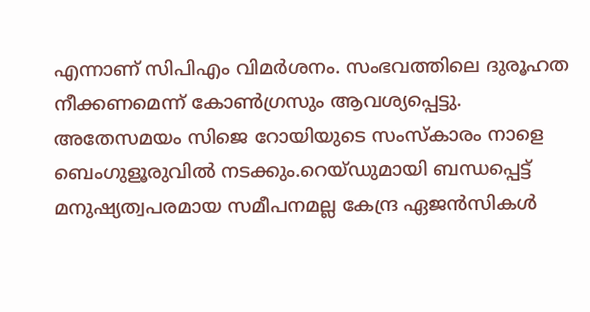എന്നാണ് സിപിഎം വിമര്‍ശനം. സംഭവത്തിലെ ദുരൂഹത നീക്കണമെന്ന് കോണ്‍ഗ്രസും ആവശ്യപ്പെട്ടു. അതേസമയം സിജെ റോയിയുടെ സംസ്‌കാരം നാളെ ബെംഗുളൂരുവില്‍ നടക്കും.റെയ്ഡുമായി ബന്ധപ്പെട്ട് മനുഷ്യത്വപരമായ സമീപനമല്ല കേന്ദ്ര ഏജന്‍സികള്‍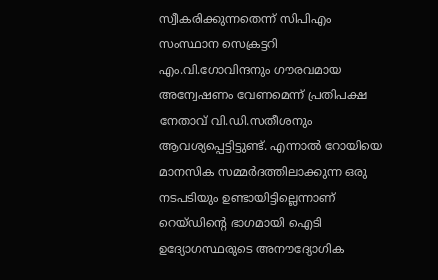സ്വീകരിക്കുന്നതെന്ന് സിപിഎം സംസ്ഥാന സെക്രട്ടറി എം.വി.ഗോവിന്ദനും ഗൗരവമായ അന്വേഷണം വേണമെന്ന് പ്രതിപക്ഷ നേതാവ് വി.ഡി.സതീശനും ആവശ്യപ്പെട്ടിട്ടുണ്ട്. എന്നാല്‍ റോയിയെ മാനസിക സമ്മര്‍ദത്തിലാക്കുന്ന ഒരു നടപടിയും ഉണ്ടായിട്ടില്ലെന്നാണ് റെയ്ഡിന്റെ ഭാഗമായി ഐടി ഉദ്യോഗസ്ഥരുടെ അനൗദ്യോഗിക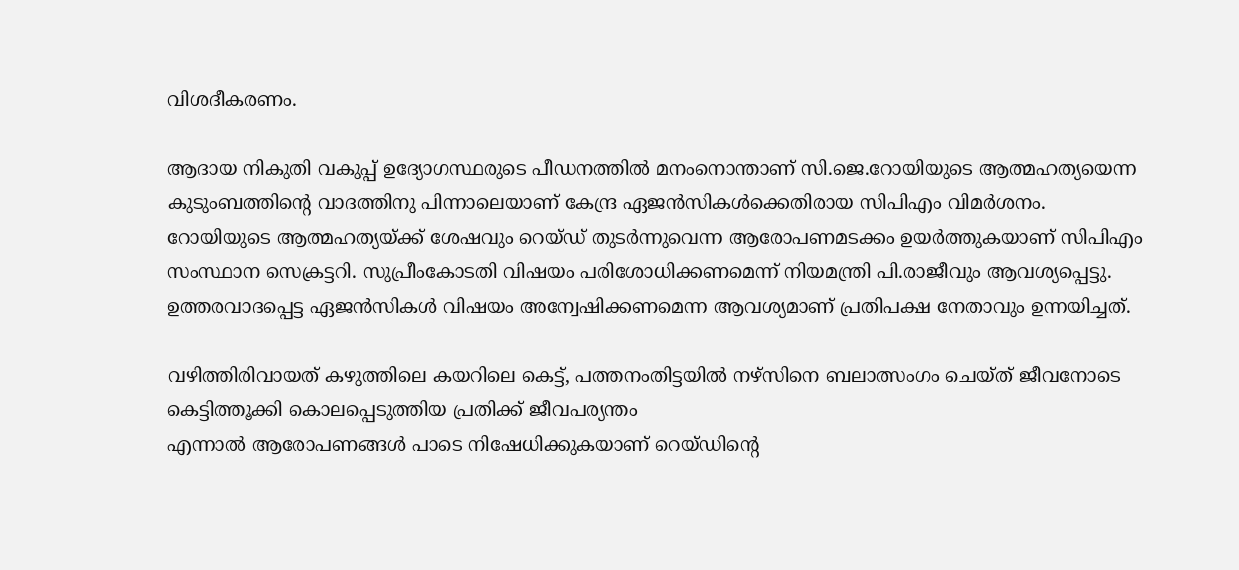വിശദീകരണം.

ആദായ നികുതി വകുപ്പ് ഉദ്യോഗസ്ഥരുടെ പീഡനത്തില്‍ മനംനൊന്താണ് സി.ജെ.റോയിയുടെ ആത്മഹത്യയെന്ന കുടുംബത്തിന്റെ വാദത്തിനു പിന്നാലെയാണ് കേന്ദ്ര ഏജന്‍സികള്‍ക്കെതിരായ സിപിഎം വിമര്‍ശനം. റോയിയുടെ ആത്മഹത്യയ്ക്ക് ശേഷവും റെയ്ഡ് തുടര്‍ന്നുവെന്ന ആരോപണമടക്കം ഉയര്‍ത്തുകയാണ് സിപിഎം സംസ്ഥാന സെക്രട്ടറി. സുപ്രീംകോടതി വിഷയം പരിശോധിക്കണമെന്ന് നിയമന്ത്രി പി.രാജീവും ആവശ്യപ്പെട്ടു. ഉത്തരവാദപ്പെട്ട ഏജന്‍സികള്‍ വിഷയം അന്വേഷിക്കണമെന്ന ആവശ്യമാണ് പ്രതിപക്ഷ നേതാവും ഉന്നയിച്ചത്.

വഴിത്തിരിവായത് കഴുത്തിലെ കയറിലെ കെട്ട്, പത്തനംതിട്ടയില്‍ നഴ്‌സിനെ ബലാത്സംഗം ചെയ്ത് ജീവനോടെ കെട്ടിത്തൂക്കി കൊലപ്പെടുത്തിയ പ്രതിക്ക് ജീവപര്യന്തം
എന്നാല്‍ ആരോപണങ്ങള്‍ പാടെ നിഷേധിക്കുകയാണ് റെയ്ഡിന്റെ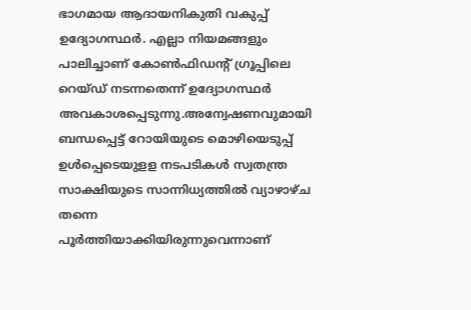ഭാഗമായ ആദായനികുതി വകുപ്പ് ഉദ്യോഗസ്ഥര്‍. എല്ലാ നിയമങ്ങളും പാലിച്ചാണ് കോണ്‍ഫിഡന്റ് ഗ്രൂപ്പിലെ റെയ്ഡ് നടന്നതെന്ന് ഉദ്യോഗസ്ഥര്‍ അവകാശപ്പെടുന്നു.അന്വേഷണവുമായി ബന്ധപ്പെട്ട് റോയിയുടെ മൊഴിയെടുപ്പ് ഉള്‍പ്പെടെയുളള നടപടികള്‍ സ്വതന്ത്ര സാക്ഷിയുടെ സാന്നിധ്യത്തില്‍ വ്യാഴാഴ്ച തന്നെ പൂര്‍ത്തിയാക്കിയിരുന്നുവെന്നാണ്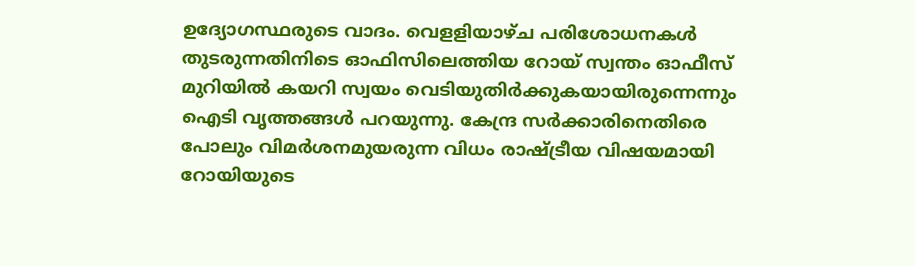ഉദ്യോഗസ്ഥരുടെ വാദം. വെളളിയാഴ്ച പരിശോധനകള്‍ തുടരുന്നതിനിടെ ഓഫിസിലെത്തിയ റോയ് സ്വന്തം ഓഫീസ് മുറിയില്‍ കയറി സ്വയം വെടിയുതിര്‍ക്കുകയായിരുന്നെന്നും ഐടി വൃത്തങ്ങള്‍ പറയുന്നു. കേന്ദ്ര സര്‍ക്കാരിനെതിരെ പോലും വിമര്‍ശനമുയരുന്ന വിധം രാഷ്ട്രീയ വിഷയമായി റോയിയുടെ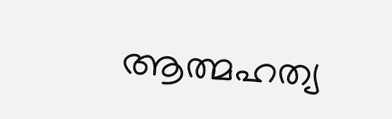ആത്മഹത്യ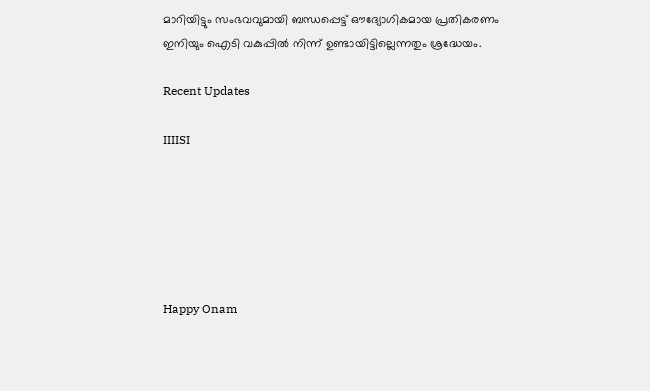മാറിയിട്ടും സംഭവവുമായി ബന്ധപ്പെട്ട് ഔദ്യോഗികമായ പ്രതികരണം ഇനിയും ഐടി വകുപ്പില്‍ നിന്ന് ഉണ്ടായിട്ടില്ലെന്നതും ശ്രദ്ധേയം.

Recent Updates

IIIISI






Happy Onam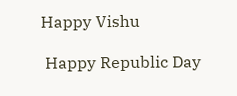Happy Vishu

 Happy Republic Day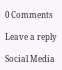0 Comments

Leave a reply

Social Media